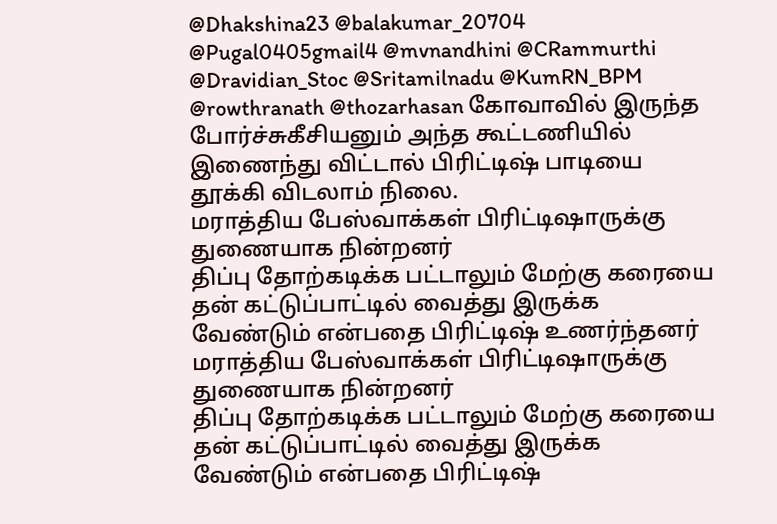@Dhakshina23 @balakumar_20704 @Pugal0405gmail4 @mvnandhini @CRammurthi @Dravidian_Stoc @Sritamilnadu @KumRN_BPM @rowthranath @thozarhasan கோவாவில் இருந்த போர்ச்சுகீசியனும் அந்த கூட்டணியில் இணைந்து விட்டால் பிரிட்டிஷ் பாடியை தூக்கி விடலாம் நிலை.
மராத்திய பேஸ்வாக்கள் பிரிட்டிஷாருக்கு துணையாக நின்றனர்
திப்பு தோற்கடிக்க பட்டாலும் மேற்கு கரையை தன் கட்டுப்பாட்டில் வைத்து இருக்க வேண்டும் என்பதை பிரிட்டிஷ் உணர்ந்தனர்
மராத்திய பேஸ்வாக்கள் பிரிட்டிஷாருக்கு துணையாக நின்றனர்
திப்பு தோற்கடிக்க பட்டாலும் மேற்கு கரையை தன் கட்டுப்பாட்டில் வைத்து இருக்க வேண்டும் என்பதை பிரிட்டிஷ்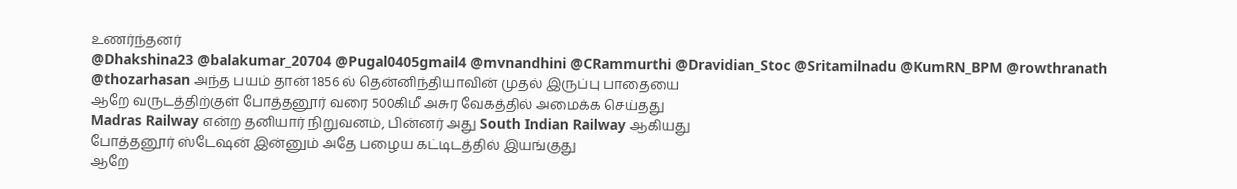உணர்ந்தனர்
@Dhakshina23 @balakumar_20704 @Pugal0405gmail4 @mvnandhini @CRammurthi @Dravidian_Stoc @Sritamilnadu @KumRN_BPM @rowthranath @thozarhasan அந்த பயம் தான் 1856 ல் தென்னிந்தியாவின் முதல் இருப்பு பாதையை
ஆறே வருடத்திற்குள் போத்தனூர் வரை 500கிமீ அசுர வேகத்தில் அமைக்க செய்தது
Madras Railway என்ற தனியார் நிறுவனம், பின்னர் அது South Indian Railway ஆகியது
போத்தனூர் ஸ்டேஷன் இன்னும் அதே பழைய கட்டிடத்தில் இயங்குது
ஆறே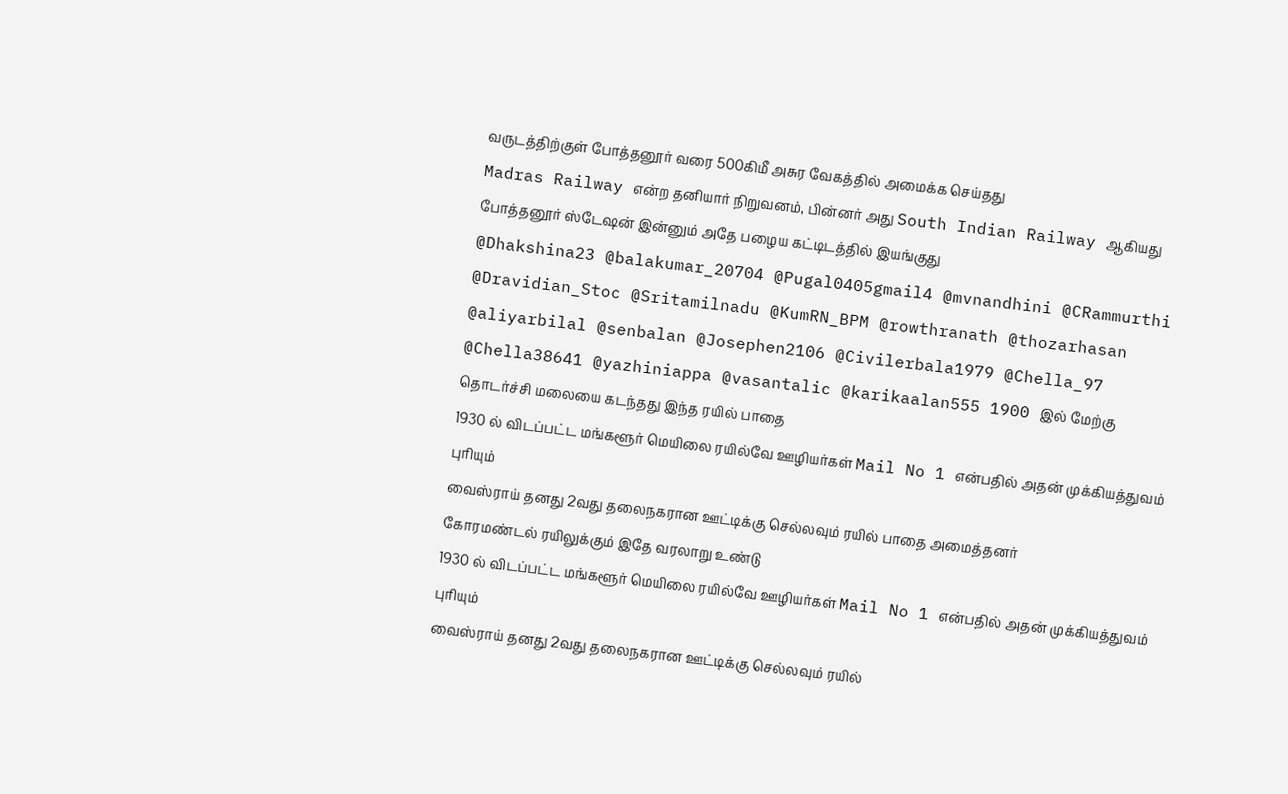வருடத்திற்குள் போத்தனூர் வரை 500கிமீ அசுர வேகத்தில் அமைக்க செய்தது
Madras Railway என்ற தனியார் நிறுவனம், பின்னர் அது South Indian Railway ஆகியது
போத்தனூர் ஸ்டேஷன் இன்னும் அதே பழைய கட்டிடத்தில் இயங்குது
@Dhakshina23 @balakumar_20704 @Pugal0405gmail4 @mvnandhini @CRammurthi @Dravidian_Stoc @Sritamilnadu @KumRN_BPM @rowthranath @thozarhasan @aliyarbilal @senbalan @Josephen2106 @Civilerbala1979 @Chella_97 @Chella38641 @yazhiniappa @vasantalic @karikaalan555 1900 இல் மேற்கு தொடர்ச்சி மலையை கடந்தது இந்த ரயில் பாதை
1930 ல் விடப்பட்ட மங்களூர் மெயிலை ரயில்வே ஊழியர்கள் Mail No 1 என்பதில் அதன் முக்கியத்துவம் புரியும்
வைஸ்ராய் தனது 2வது தலைநகரான ஊட்டிக்கு செல்லவும் ரயில் பாதை அமைத்தனர்
கோரமண்டல் ரயிலுக்கும் இதே வரலாறு உண்டு
1930 ல் விடப்பட்ட மங்களூர் மெயிலை ரயில்வே ஊழியர்கள் Mail No 1 என்பதில் அதன் முக்கியத்துவம் புரியும்
வைஸ்ராய் தனது 2வது தலைநகரான ஊட்டிக்கு செல்லவும் ரயில்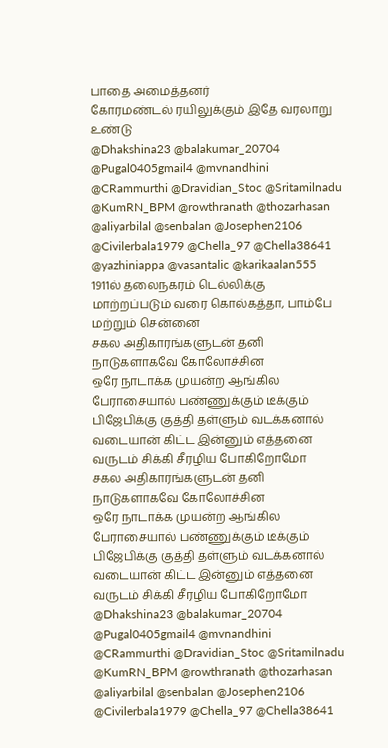பாதை அமைத்தனர்
கோரமண்டல் ரயிலுக்கும் இதே வரலாறு உண்டு
@Dhakshina23 @balakumar_20704 @Pugal0405gmail4 @mvnandhini @CRammurthi @Dravidian_Stoc @Sritamilnadu @KumRN_BPM @rowthranath @thozarhasan @aliyarbilal @senbalan @Josephen2106 @Civilerbala1979 @Chella_97 @Chella38641 @yazhiniappa @vasantalic @karikaalan555 1911ல் தலைநகரம் டெல்லிக்கு மாற்றப்படும் வரை கொல்கத்தா, பாம்பே மற்றும் சென்னை
சகல அதிகாரங்களுடன் தனி நாடுகளாகவே கோலோச்சின
ஒரே நாடாக்க முயன்ற ஆங்கில பேராசையால் பண்ணுக்கும் டீக்கும் பிஜேபிக்கு குத்தி தள்ளும் வடக்கனால்
வடையான் கிட்ட இன்னும் எத்தனை வருடம் சிக்கி சீரழிய போகிறோமோ
சகல அதிகாரங்களுடன் தனி நாடுகளாகவே கோலோச்சின
ஒரே நாடாக்க முயன்ற ஆங்கில பேராசையால் பண்ணுக்கும் டீக்கும் பிஜேபிக்கு குத்தி தள்ளும் வடக்கனால்
வடையான் கிட்ட இன்னும் எத்தனை வருடம் சிக்கி சீரழிய போகிறோமோ
@Dhakshina23 @balakumar_20704 @Pugal0405gmail4 @mvnandhini @CRammurthi @Dravidian_Stoc @Sritamilnadu @KumRN_BPM @rowthranath @thozarhasan @aliyarbilal @senbalan @Josephen2106 @Civilerbala1979 @Chella_97 @Chella38641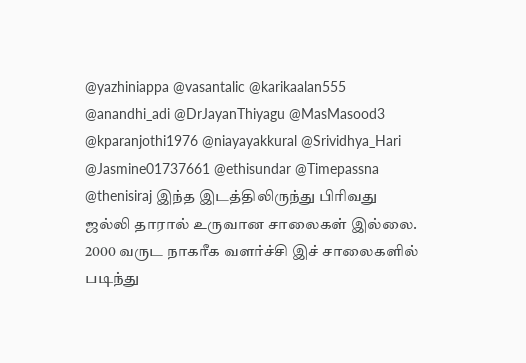@yazhiniappa @vasantalic @karikaalan555 @anandhi_adi @DrJayanThiyagu @MasMasood3 @kparanjothi1976 @niayayakkural @Srividhya_Hari @Jasmine01737661 @ethisundar @Timepassna @thenisiraj இந்த இடத்திலிருந்து பிரிவது ஜல்லி தாரால் உருவான சாலைகள் இல்லை.
2000 வருட நாகரீக வளர்ச்சி இச் சாலைகளில் படிந்து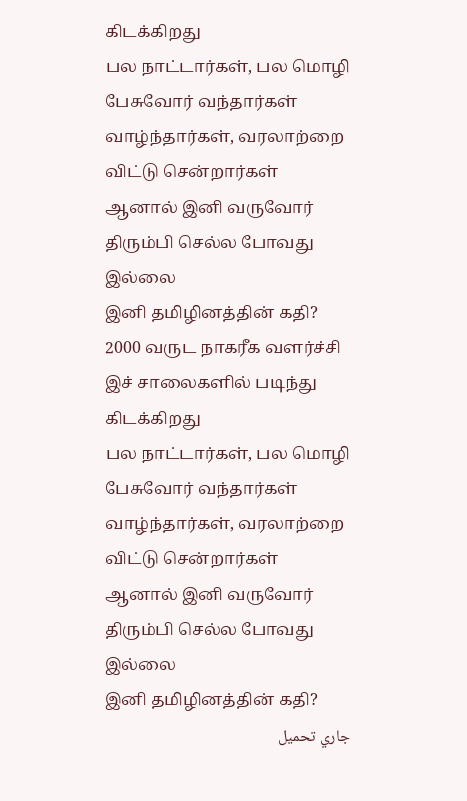கிடக்கிறது
பல நாட்டார்கள், பல மொழி பேசுவோர் வந்தார்கள் வாழ்ந்தார்கள், வரலாற்றை விட்டு சென்றார்கள்
ஆனால் இனி வருவோர் திரும்பி செல்ல போவது இல்லை
இனி தமிழினத்தின் கதி?
2000 வருட நாகரீக வளர்ச்சி இச் சாலைகளில் படிந்து கிடக்கிறது
பல நாட்டார்கள், பல மொழி பேசுவோர் வந்தார்கள் வாழ்ந்தார்கள், வரலாற்றை விட்டு சென்றார்கள்
ஆனால் இனி வருவோர் திரும்பி செல்ல போவது இல்லை
இனி தமிழினத்தின் கதி?
جاري تحميل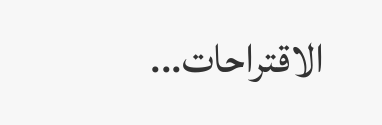الاقتراحات...